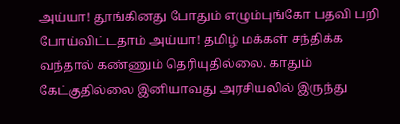அய்யா! தூங்கினது போதும் எழும்புங்கோ பதவி பறி போய்விட்டதாம் அய்யா! தமிழ் மக்கள் சந்திக்க வந்தால் கண்ணும் தெரியுதில்லை. காதும் கேட்குதில்லை இனியாவது அரசியலில் இருந்து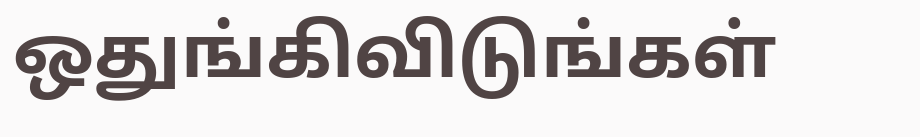ஒதுங்கிவிடுங்கள்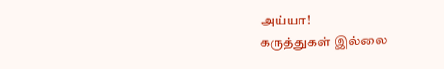அய்யா!
கருத்துகள் இல்லை